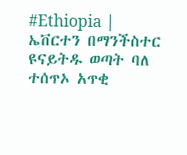#Ethiopia | ኤቨርተን በማንችስተር ዩናይትዱ ወጣት ባለ ተሰጥኦ አጥቂ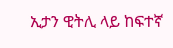ኢታን ዊትሊ ላይ ከፍተኛ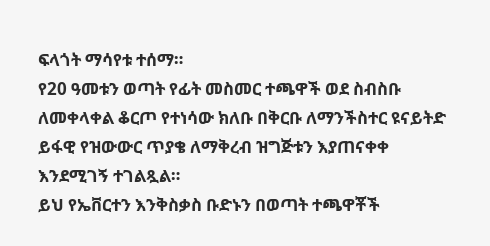ፍላጎት ማሳየቱ ተሰማ።
የ20 ዓመቱን ወጣት የፊት መስመር ተጫዋች ወደ ስብስቡ ለመቀላቀል ቆርጦ የተነሳው ክለቡ በቅርቡ ለማንችስተር ዩናይትድ ይፋዊ የዝውውር ጥያቄ ለማቅረብ ዝግጅቱን እያጠናቀቀ እንደሚገኝ ተገልጿል።
ይህ የኤቨርተን እንቅስቃስ ቡድኑን በወጣት ተጫዋቾች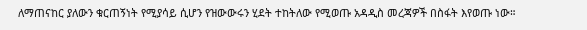ለማጠናከር ያለውን ቁርጠኝነት የሚያሳይ ሲሆን የዝውውሩን ሂደት ተከትለው የሚወጡ አዳዲስ መረጃዎች በስፋት እየወጡ ነው።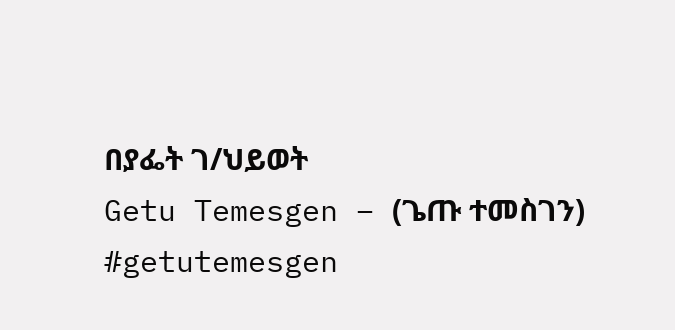በያፌት ገ/ህይወት
Getu Temesgen – (ጌጡ ተመስገን)
#getutemesgen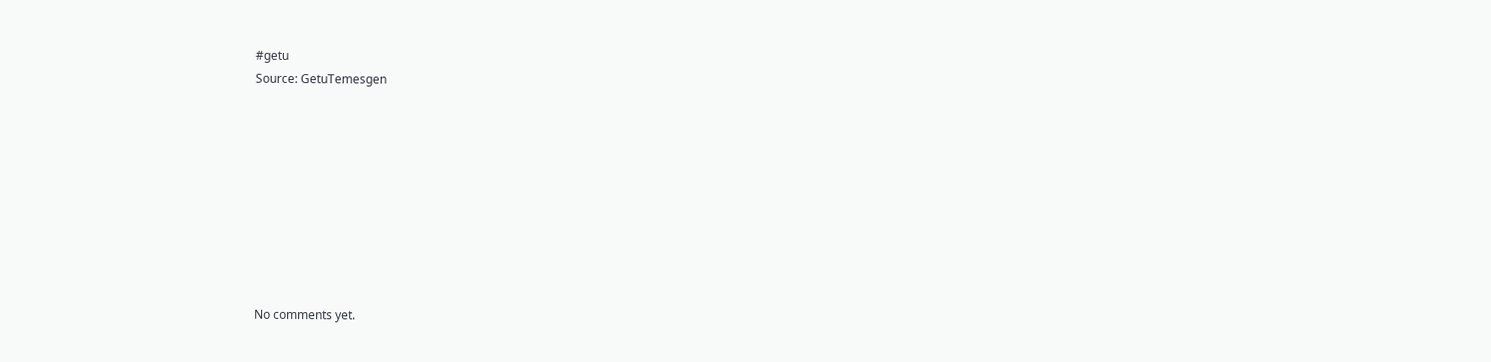#getu
Source: GetuTemesgen









No comments yet.